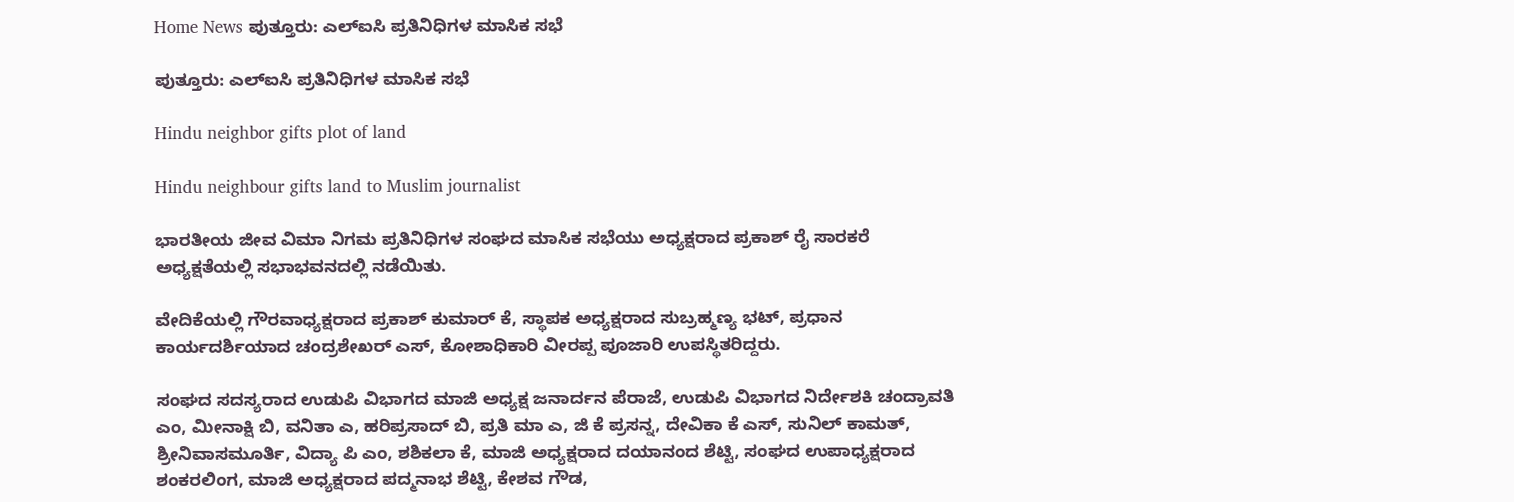Home News ಪುತ್ತೂರು: ಎಲ್ಐಸಿ ಪ್ರತಿನಿಧಿಗಳ ಮಾಸಿಕ ಸಭೆ

ಪುತ್ತೂರು: ಎಲ್ಐಸಿ ಪ್ರತಿನಿಧಿಗಳ ಮಾಸಿಕ ಸಭೆ

Hindu neighbor gifts plot of land

Hindu neighbour gifts land to Muslim journalist

ಭಾರತೀಯ ಜೀವ ವಿಮಾ ನಿಗಮ ಪ್ರತಿನಿಧಿಗಳ ಸಂಘದ ಮಾಸಿಕ ಸಭೆಯು ಅಧ್ಯಕ್ಷರಾದ ಪ್ರಕಾಶ್ ರೈ ಸಾರಕರೆ ಅಧ್ಯಕ್ಷತೆಯಲ್ಲಿ ಸಭಾಭವನದಲ್ಲಿ ನಡೆಯಿತು.

ವೇದಿಕೆಯಲ್ಲಿ ಗೌರವಾಧ್ಯಕ್ಷರಾದ ಪ್ರಕಾಶ್ ಕುಮಾರ್ ಕೆ, ಸ್ಥಾಪಕ ಅಧ್ಯಕ್ಷರಾದ ಸುಬ್ರಹ್ಮಣ್ಯ ಭಟ್, ಪ್ರಧಾನ ಕಾರ್ಯದರ್ಶಿಯಾದ ಚಂದ್ರಶೇಖರ್ ಎಸ್, ಕೋಶಾಧಿಕಾರಿ ವೀರಪ್ಪ ಪೂಜಾರಿ ಉಪಸ್ಥಿತರಿದ್ದರು.

ಸಂಘದ ಸದಸ್ಯರಾದ ಉಡುಪಿ ವಿಭಾಗದ ಮಾಜಿ ಅಧ್ಯಕ್ಷ ಜನಾರ್ದನ ಪೆರಾಜೆ, ಉಡುಪಿ ವಿಭಾಗದ ನಿರ್ದೇಶಕಿ ಚಂದ್ರಾವತಿ ಎಂ, ಮೀನಾಕ್ಷಿ ಬಿ, ವನಿತಾ ಎ, ಹರಿಪ್ರಸಾದ್ ಬಿ, ಪ್ರತಿ ಮಾ ಎ, ಜಿ ಕೆ ಪ್ರಸನ್ನ, ದೇವಿಕಾ ಕೆ ಎಸ್, ಸುನಿಲ್ ಕಾಮತ್, ಶ್ರೀನಿವಾಸಮೂರ್ತಿ, ವಿದ್ಯಾ ಪಿ ಎಂ, ಶಶಿಕಲಾ ಕೆ, ಮಾಜಿ ಅಧ್ಯಕ್ಷರಾದ ದಯಾನಂದ ಶೆಟ್ಟಿ, ಸಂಘದ ಉಪಾಧ್ಯಕ್ಷರಾದ ಶಂಕರಲಿಂಗ, ಮಾಜಿ ಅಧ್ಯಕ್ಷರಾದ ಪದ್ಮನಾಭ ಶೆಟ್ಟಿ, ಕೇಶವ ಗೌಡ,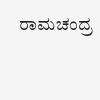ರಾಮಚಂದ್ರ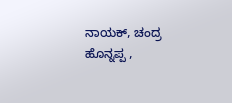ನಾಯಕ್, ಚಂದ್ರ ಹೊನ್ನಪ್ಪ ,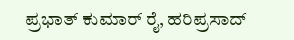ಪ್ರಭಾತ್ ಕುಮಾರ್ ರೈ, ಹರಿಪ್ರಸಾದ್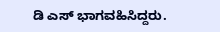ಡಿ ಎಸ್ ಭಾಗವಹಿಸಿದ್ದರು.